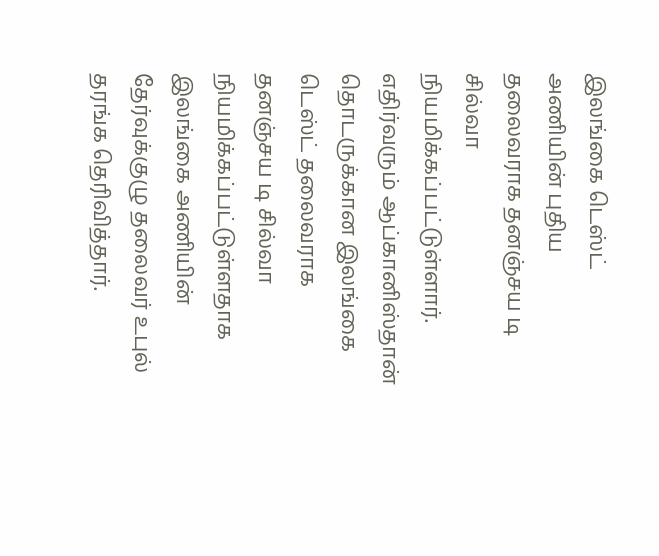இலங்கை டெஸ்ட் அணியின் புதிய தலைவராக தனஞ்சய டி சில்வா நியமிக்கப்பட்டுள்ளார். எதிர்வரும் ஆப்கானிஸ்தான் தொடருக்கான இலங்கை டெஸ்ட் தலைவராக தனஞ்சய டி சில்வா நியமிக்கப்பட்டுள்ளதாக இலங்கை அணியின் தேர்வுக்குழு தலைவர் உபுல் தரங்க தெரிவித்தார்.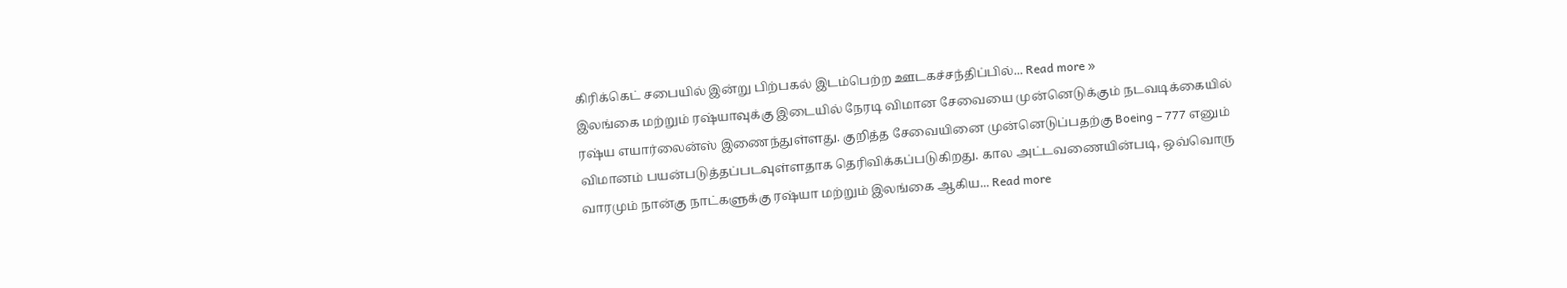கிரிக்கெட் சபையில் இன்று பிற்பகல் இடம்பெற்ற ஊடகச்சந்திப்பில்... Read more »
இலங்கை மற்றும் ரஷ்யாவுக்கு இடையில் நேரடி விமான சேவையை முன்னெடுக்கும் நடவடிக்கையில் ரஷ்ய எயார்லைன்ஸ் இணைந்துள்ளது. குறித்த சேவையினை முன்னெடுப்பதற்கு Boeing – 777 எனும் விமானம் பயன்படுத்தப்படவுள்ளதாக தெரிவிக்கப்படுகிறது. கால அட்டவணையின்படி, ஒவ்வொரு வாரமும் நான்கு நாட்களுக்கு ரஷ்யா மற்றும் இலங்கை ஆகிய... Read more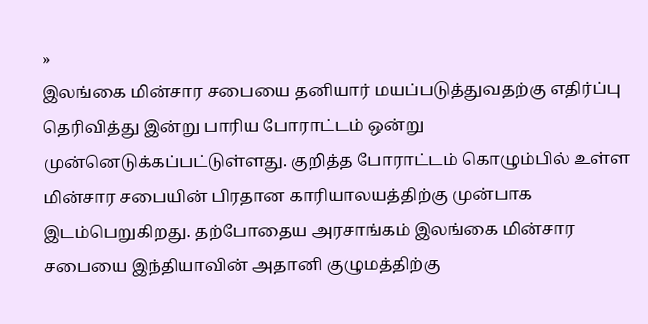»
இலங்கை மின்சார சபையை தனியார் மயப்படுத்துவதற்கு எதிர்ப்பு தெரிவித்து இன்று பாரிய போராட்டம் ஒன்று முன்னெடுக்கப்பட்டுள்ளது. குறித்த போராட்டம் கொழும்பில் உள்ள மின்சார சபையின் பிரதான காரியாலயத்திற்கு முன்பாக இடம்பெறுகிறது. தற்போதைய அரசாங்கம் இலங்கை மின்சார சபையை இந்தியாவின் அதானி குழுமத்திற்கு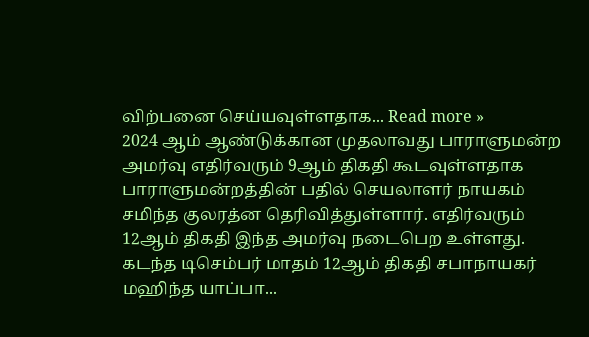விற்பனை செய்யவுள்ளதாக... Read more »
2024 ஆம் ஆண்டுக்கான முதலாவது பாராளுமன்ற அமர்வு எதிர்வரும் 9ஆம் திகதி கூடவுள்ளதாக பாராளுமன்றத்தின் பதில் செயலாளர் நாயகம் சமிந்த குலரத்ன தெரிவித்துள்ளார். எதிர்வரும் 12ஆம் திகதி இந்த அமர்வு நடைபெற உள்ளது. கடந்த டிசெம்பர் மாதம் 12ஆம் திகதி சபாநாயகர் மஹிந்த யாப்பா...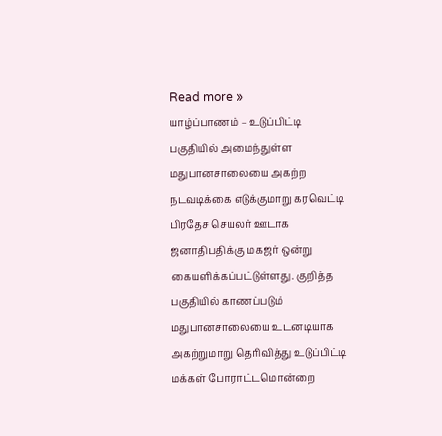Read more »
யாழ்ப்பாணம் – உடுப்பிட்டி பகுதியில் அமைந்துள்ள மதுபானசாலையை அகற்ற நடவடிக்கை எடுக்குமாறு கரவெட்டி பிரதேச செயலர் ஊடாக ஜனாதிபதிக்கு மகஜர் ஒன்று கையளிக்கப்பட்டுள்ளது. குறித்த பகுதியில் காணப்படும் மதுபானசாலையை உடனடியாக அகற்றுமாறு தெரிவித்து உடுப்பிட்டி மக்கள் போராட்டமொன்றை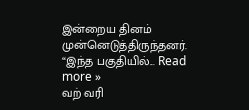இன்றைய தினம் முன்னெடுத்திருந்தனர். “இந்த பகுதியில்... Read more »
வற் வரி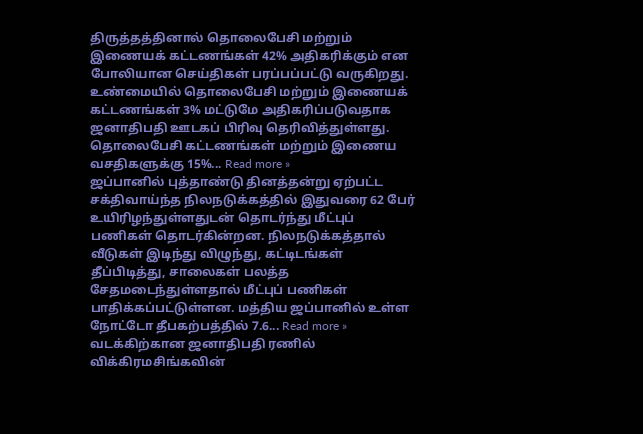திருத்தத்தினால் தொலைபேசி மற்றும் இணையக் கட்டணங்கள் 42% அதிகரிக்கும் என போலியான செய்திகள் பரப்பப்பட்டு வருகிறது. உண்மையில் தொலைபேசி மற்றும் இணையக் கட்டணங்கள் 3% மட்டுமே அதிகரிப்படுவதாக ஜனாதிபதி ஊடகப் பிரிவு தெரிவித்துள்ளது. தொலைபேசி கட்டணங்கள் மற்றும் இணைய வசதிகளுக்கு 15%... Read more »
ஜப்பானில் புத்தாண்டு தினத்தன்று ஏற்பட்ட சக்திவாய்ந்த நிலநடுக்கத்தில் இதுவரை 62 பேர் உயிரிழந்துள்ளதுடன் தொடர்ந்து மீட்புப் பணிகள் தொடர்கின்றன. நிலநடுக்கத்தால் வீடுகள் இடிந்து விழுந்து, கட்டிடங்கள் தீப்பிடித்து, சாலைகள் பலத்த சேதமடைந்துள்ளதால் மீட்புப் பணிகள் பாதிக்கப்பட்டுள்ளன. மத்திய ஜப்பானில் உள்ள நோட்டோ தீபகற்பத்தில் 7.6... Read more »
வடக்கிற்கான ஜனாதிபதி ரணில் விக்கிரமசிங்கவின்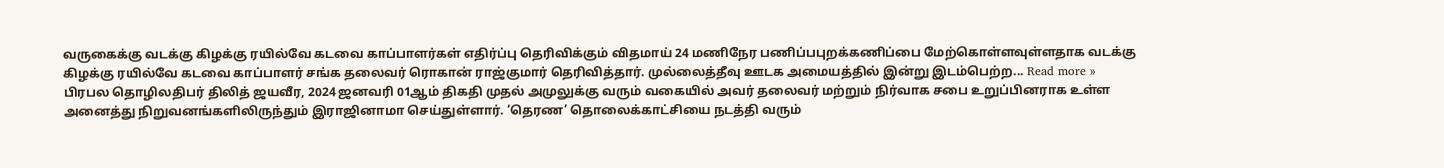வருகைக்கு வடக்கு கிழக்கு ரயில்வே கடவை காப்பாளர்கள் எதிர்ப்பு தெரிவிக்கும் விதமாய் 24 மணிநேர பணிப்பபுறக்கணிப்பை மேற்கொள்ளவுள்ளதாக வடக்கு கிழக்கு ரயில்வே கடவை காப்பாளர் சங்க தலைவர் ரொகான் ராஜ்குமார் தெரிவித்தார். முல்லைத்தீவு ஊடக அமையத்தில் இன்று இடம்பெற்ற... Read more »
பிரபல தொழிலதிபர் திலித் ஜயவீர, 2024 ஜனவரி 01ஆம் திகதி முதல் அமுலுக்கு வரும் வகையில் அவர் தலைவர் மற்றும் நிர்வாக சபை உறுப்பினராக உள்ள அனைத்து நிறுவனங்களிலிருந்தும் இராஜினாமா செய்துள்ளார். ‘தெரண’ தொலைக்காட்சியை நடத்தி வரும்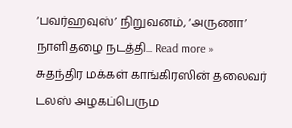‘பவர்ஹவுஸ்’ நிறுவனம், ‘அருணா’ நாளிதழை நடத்தி... Read more »
சுதந்திர மக்கள் காங்கிரஸின் தலைவர் டலஸ் அழகப்பெரும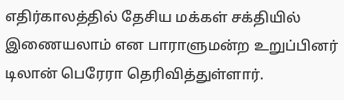எதிர்காலத்தில் தேசிய மக்கள் சக்தியில் இணையலாம் என பாராளுமன்ற உறுப்பினர் டிலான் பெரேரா தெரிவித்துள்ளார்.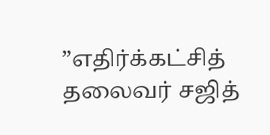”எதிர்க்கட்சித் தலைவர் சஜித்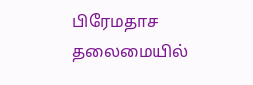பிரேமதாச தலைமையில்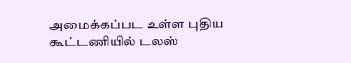அமைக்கப்பட உள்ள புதிய கூட்டணியில் டலஸ்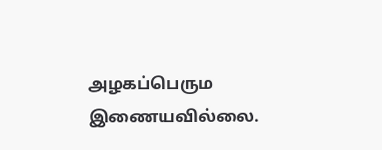அழகப்பெரும இணையவில்லை.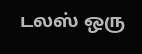டலஸ் ஒரு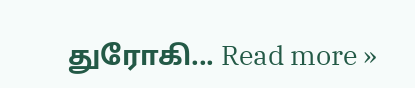துரோகி... Read more »